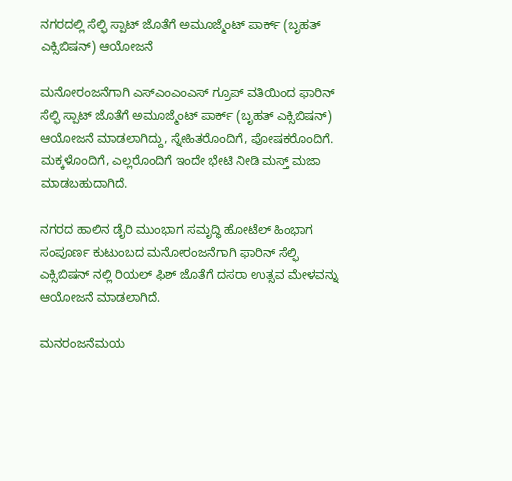ನಗರದಲ್ಲಿ ಸೆಲ್ಫಿ ಸ್ಪಾಟ್ ಜೊತೆಗೆ ಅಮೂಜ್ಮೆಂಟ್ ಪಾರ್ಕ್ (ಬೃಹತ್ ಎಕ್ಸಿಬಿಷನ್) ಆಯೋಜನೆ

ಮನೋರಂಜನೆಗಾಗಿ ಎಸ್ಎಂಎಂಎಸ್ ಗ್ರೂಪ್ ವತಿಯಿಂದ ಫಾರಿನ್ ಸೆಲ್ಫಿ ಸ್ಪಾಟ್ ಜೊತೆಗೆ ಅಮೂಜ್ಮೆಂಟ್ ಪಾರ್ಕ್ (ಬೃಹತ್ ಎಕ್ಸಿಬಿಷನ್) ಆಯೋಜನೆ ಮಾಡಲಾಗಿದ್ದು, ಸ್ನೇಹಿತರೊಂದಿಗೆ, ಪೋಷಕರೊಂದಿಗೆ. ಮಕ್ಕಳೊಂದಿಗೆ, ಎಲ್ಲರೊಂದಿಗೆ ಇಂದೇ ಭೇಟಿ ನೀಡಿ ಮಸ್ತ್ ಮಜಾ ಮಾಡಬಹುದಾಗಿದೆ.

ನಗರದ ಹಾಲಿನ ಡೈರಿ ಮುಂಭಾಗ ಸಮೃದ್ಧಿ ಹೋಟೆಲ್ ಹಿಂಭಾಗ ಸಂಪೂರ್ಣ ಕುಟುಂಬದ ಮನೋರಂಜನೆಗಾಗಿ ಫಾರಿನ್ ಸೆಲ್ಫಿ ಎಕ್ಸಿಬಿಷನ್ ನಲ್ಲಿ ರಿಯಲ್ ಫಿಶ್ ಜೊತೆಗೆ ದಸರಾ ಉತ್ಸವ ಮೇಳವನ್ನು ಆಯೋಜನೆ ಮಾಡಲಾಗಿದೆ.

ಮನರಂಜನೆಮಯ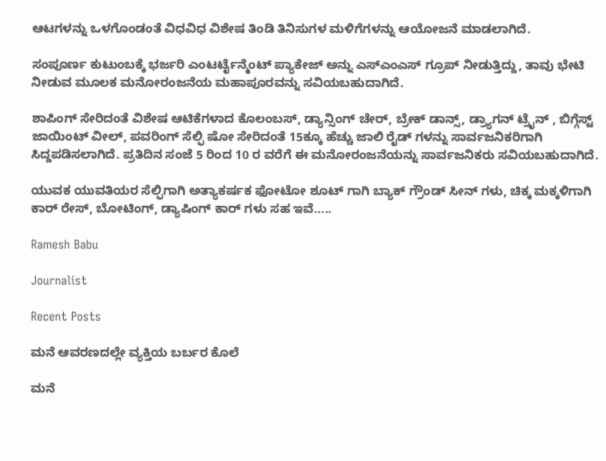ಆಟಗಳನ್ನು ಒಳಗೊಂಡಂತೆ ವಿಧವಿಧ ವಿಶೇಷ ತಿಂಡಿ ತಿನಿಸುಗಳ ಮಳಿಗೆಗಳನ್ನು ಆಯೋಜನೆ ಮಾಡಲಾಗಿದೆ.

ಸಂಪೂರ್ಣ ಕುಟುಂಬಕ್ಕೆ ಭರ್ಜರಿ ಎಂಟರ್ಟೈನ್ಮೆಂಟ್ ಪ್ಯಾಕೇಜ್ ಅನ್ನು ಎಸ್ಎಂಎಸ್ ಗ್ರೂಪ್ ನೀಡುತ್ತಿದ್ದು, ತಾವು ಭೇಟಿ ನೀಡುವ ಮೂಲಕ ಮನೋರಂಜನೆಯ ಮಹಾಪೂರವನ್ನು ಸವಿಯಬಹುದಾಗಿದೆ.

ಶಾಪಿಂಗ್ ಸೇರಿದಂತೆ ವಿಶೇಷ ಆಟಿಕೆಗಳಾದ ಕೊಲಂಬಸ್, ಡ್ಯಾನ್ಸಿಂಗ್ ಚೇರ್, ಬ್ರೇಕ್ ಡಾನ್ಸ್, ಡ್ರ್ಯಾಗನ್ ಟ್ರೈನ್ , ಬಿಗ್ಗೆಸ್ಟ್ ಜಾಯಿಂಟ್ ವೀಲ್, ಪವರಿಂಗ್ ಸೆಲ್ಫಿ ಷೋ ಸೇರಿದಂತೆ 15ಕ್ಕೂ ಹೆಚ್ಚು ಜಾಲಿ ರೈಡ್ ಗಳನ್ನು ಸಾರ್ವಜನಿಕರಿಗಾಗಿ ಸಿದ್ದಪಡಿಸಲಾಗಿದೆ. ಪ್ರತಿದಿನ ಸಂಜೆ 5 ರಿಂದ 10 ರ ವರೆಗೆ ಈ ಮನೋರಂಜನೆಯನ್ನು ಸಾರ್ವಜನಿಕರು ಸವಿಯಬಹುದಾಗಿದೆ.

ಯುವಕ ಯುವತಿಯರ ಸೆಲ್ಫಿಗಾಗಿ ಅತ್ಯಾಕರ್ಷಕ ಫೋಟೋ ಶೂಟ್ ಗಾಗಿ ಬ್ಯಾಕ್ ಗ್ರೌಂಡ್ ಸೀನ್ ಗಳು, ಚಿಕ್ಕ ಮಕ್ಕಳಿಗಾಗಿ ಕಾರ್ ರೇಸ್, ಬೋಟಿಂಗ್, ಡ್ಯಾಷಿಂಗ್ ಕಾರ್ ಗಳು ಸಹ ಇವೆ…..

Ramesh Babu

Journalist

Recent Posts

ಮನೆ ಆವರಣದಲ್ಲೇ ವ್ಯಕ್ತಿಯ ಬರ್ಬರ ಕೊಲೆ

ಮನೆ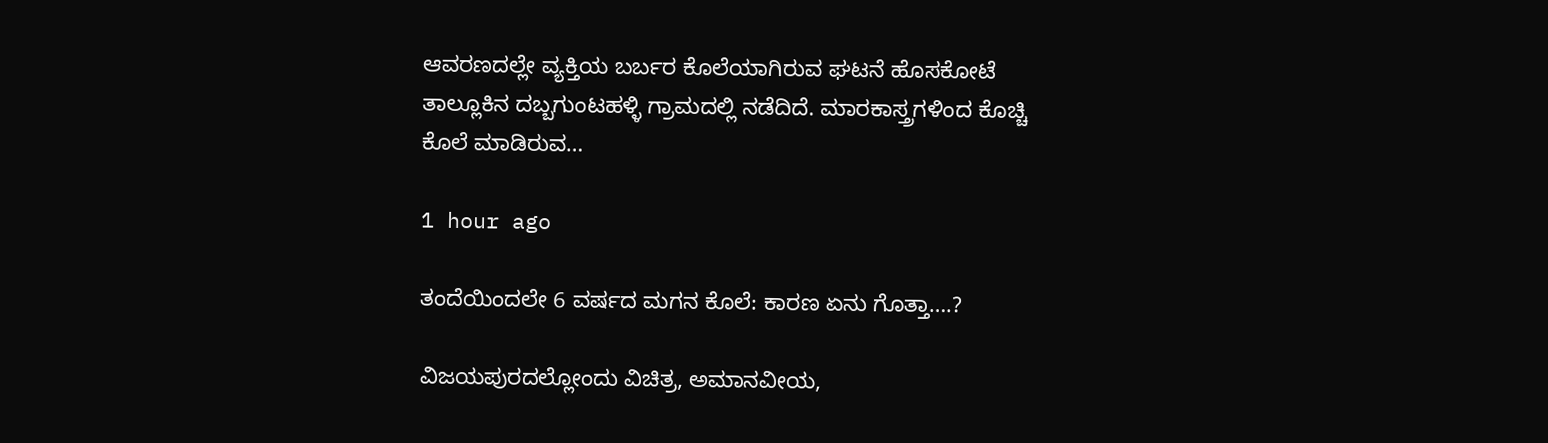ಆವರಣದಲ್ಲೇ ವ್ಯಕ್ತಿಯ ಬರ್ಬರ ಕೊಲೆಯಾಗಿರುವ ಘಟನೆ ಹೊಸಕೋಟೆ ತಾಲ್ಲೂಕಿನ ದಬ್ಬಗುಂಟಹಳ್ಳಿ ಗ್ರಾಮದಲ್ಲಿ ನಡೆದಿದೆ. ಮಾರಕಾಸ್ತ್ರಗಳಿಂದ ಕೊಚ್ಚಿ ಕೊಲೆ ಮಾಡಿರುವ…

1 hour ago

ತಂದೆಯಿಂದಲೇ 6 ವರ್ಷದ ಮಗನ ಕೊಲೆ: ಕಾರಣ ಏನು ಗೊತ್ತಾ….?

ವಿಜಯಪುರದಲ್ಲೋಂದು ವಿಚಿತ್ರ, ಅಮಾನವೀಯ,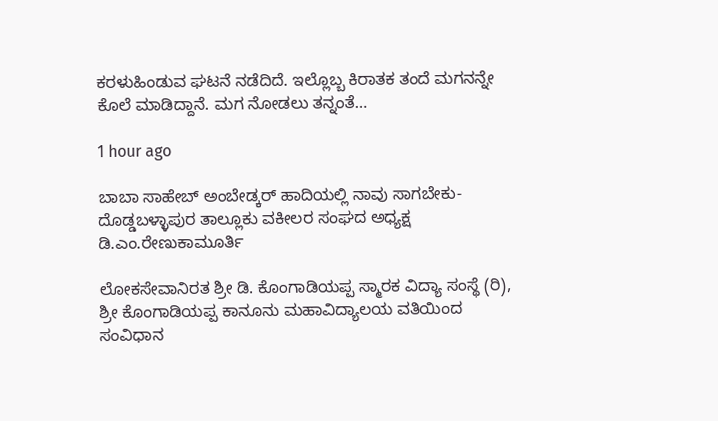ಕರಳುಹಿಂಡುವ ಘಟನೆ ನಡೆದಿದೆ. ಇಲ್ಲೊಬ್ಬ ಕಿರಾತಕ ತಂದೆ ಮಗನನ್ನೇ ಕೊಲೆ ಮಾಡಿದ್ದಾನೆ. ಮಗ ನೋಡಲು ತನ್ನಂತೆ…

1 hour ago

ಬಾಬಾ ಸಾಹೇಬ್ ಅಂಬೇಡ್ಕರ್ ಹಾದಿಯಲ್ಲಿ ನಾವು ಸಾಗಬೇಕು- ದೊಡ್ಡಬಳ್ಳಾಪುರ ತಾಲ್ಲೂಕು ವಕೀಲರ ಸಂಘದ ಅಧ್ಯಕ್ಷ ಡಿ.ಎಂ.ರೇಣುಕಾಮೂರ್ತಿ

ಲೋಕಸೇವಾನಿರತ ಶ್ರೀ ಡಿ. ಕೊಂಗಾಡಿಯಪ್ಪ ಸ್ಮಾರಕ ವಿದ್ಯಾ ಸಂಸ್ಥೆ (ರಿ), ಶ್ರೀ ಕೊಂಗಾಡಿಯಪ್ಪ ಕಾನೂನು ಮಹಾವಿದ್ಯಾಲಯ ವತಿಯಿಂದ ಸಂವಿಧಾನ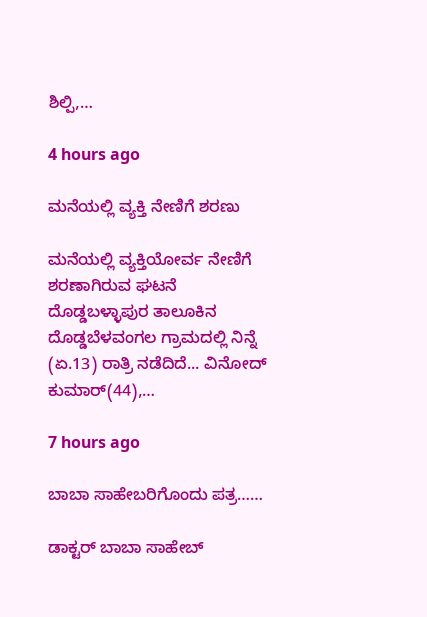ಶಿಲ್ಪಿ,…

4 hours ago

ಮನೆಯಲ್ಲಿ ವ್ಯಕ್ತಿ ನೇಣಿಗೆ ಶರಣು

ಮನೆಯಲ್ಲಿ ವ್ಯಕ್ತಿಯೋರ್ವ ನೇಣಿಗೆ ಶರಣಾಗಿರುವ ಘಟನೆ ದೊಡ್ಡಬಳ್ಳಾಪುರ ತಾಲೂಕಿನ ದೊಡ್ಡಬೆಳವಂಗಲ ಗ್ರಾಮದಲ್ಲಿ ನಿನ್ನೆ (ಏ.13) ರಾತ್ರಿ ನಡೆದಿದೆ... ವಿನೋದ್ ಕುಮಾರ್(44),…

7 hours ago

ಬಾಬಾ ಸಾಹೇಬರಿಗೊಂದು ಪತ್ರ……

ಡಾಕ್ಟರ್ ಬಾಬಾ ಸಾಹೇಬ್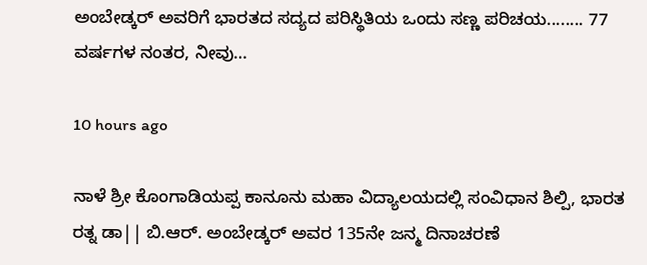ಅಂಬೇಡ್ಕರ್ ಅವರಿಗೆ ಭಾರತದ ಸದ್ಯದ ಪರಿಸ್ಥಿತಿಯ ಒಂದು ಸಣ್ಣ ಪರಿಚಯ........ 77 ವರ್ಷಗಳ ನಂತರ, ನೀವು…

10 hours ago

ನಾಳೆ ಶ್ರೀ ಕೊಂಗಾಡಿಯಪ್ಪ ಕಾನೂನು ಮಹಾ ವಿದ್ಯಾಲಯದಲ್ಲಿ ಸಂವಿಧಾನ ಶಿಲ್ಪಿ, ಭಾರತ ರತ್ನ ಡಾ|| ಬಿ.ಆರ್. ಅಂಬೇಡ್ಕರ್‌ ಅವರ 135ನೇ ಜನ್ಮ ದಿನಾಚರಣೆ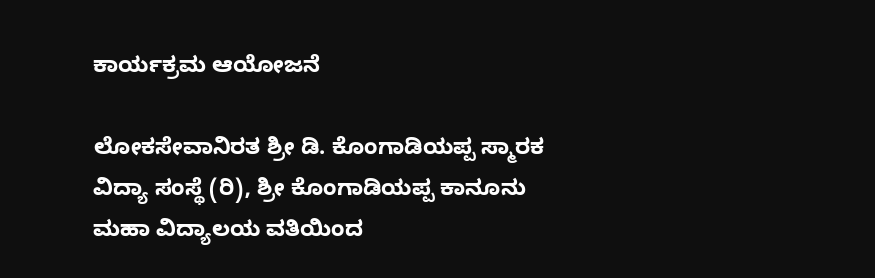ಕಾರ್ಯಕ್ರಮ ಆಯೋಜನೆ

ಲೋಕಸೇವಾನಿರತ ಶ್ರೀ ಡಿ. ಕೊಂಗಾಡಿಯಪ್ಪ ಸ್ಮಾರಕ ವಿದ್ಯಾ ಸಂಸ್ಥೆ (ರಿ), ಶ್ರೀ ಕೊಂಗಾಡಿಯಪ್ಪ ಕಾನೂನು ಮಹಾ ವಿದ್ಯಾಲಯ ವತಿಯಿಂದ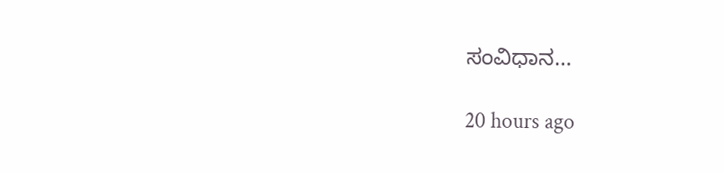ಸಂವಿಧಾನ…

20 hours ago